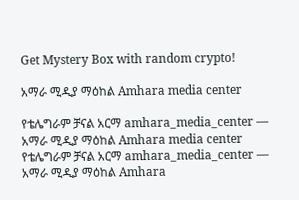Get Mystery Box with random crypto!

አማራ ሚዲያ ማዕከል Amhara media center

የቴሌግራም ቻናል አርማ amhara_media_center — አማራ ሚዲያ ማዕከል Amhara media center
የቴሌግራም ቻናል አርማ amhara_media_center — አማራ ሚዲያ ማዕከል Amhara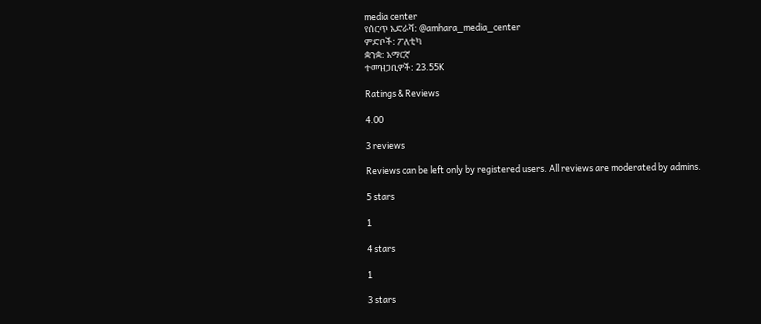media center
የሰርጥ አድራሻ: @amhara_media_center
ምድቦች: ፖለቲካ
ቋንቋ: አማርኛ
ተመዝጋቢዎች: 23.55K

Ratings & Reviews

4.00

3 reviews

Reviews can be left only by registered users. All reviews are moderated by admins.

5 stars

1

4 stars

1

3 stars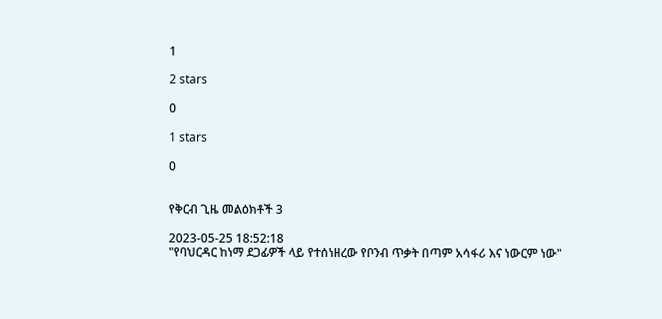1

2 stars

0

1 stars

0


የቅርብ ጊዜ መልዕክቶች 3

2023-05-25 18:52:18
"የባህርዳር ከነማ ደጋፊዎች ላይ የተሰነዘረው የቦንብ ጥቃት በጣም አሳፋሪ እና ነውርም ነው"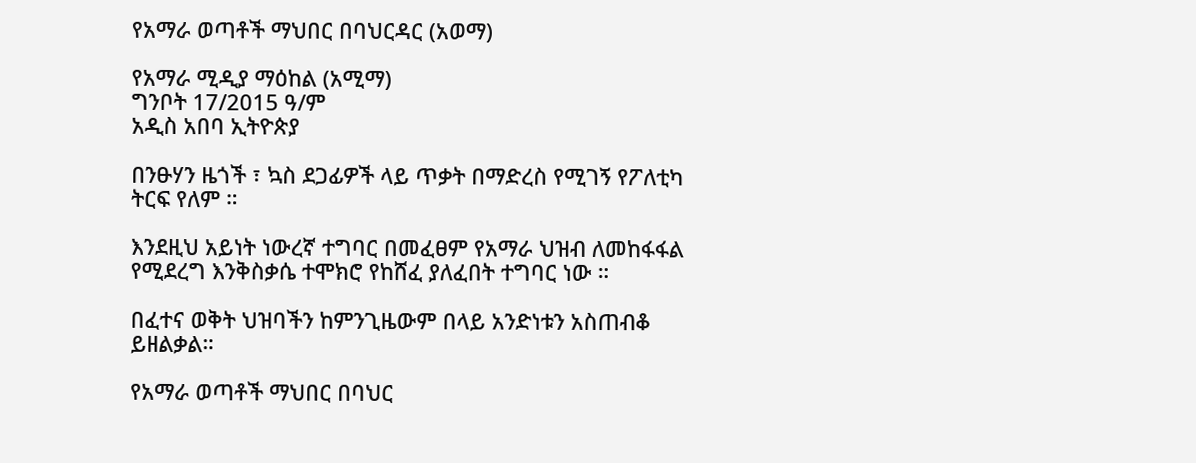የአማራ ወጣቶች ማህበር በባህርዳር (አወማ)

የአማራ ሚዲያ ማዕከል (አሚማ)
ግንቦት 17/2015 ዓ/ም
አዲስ አበባ ኢትዮጵያ

በንፁሃን ዜጎች ፣ ኳስ ደጋፊዎች ላይ ጥቃት በማድረስ የሚገኝ የፖለቲካ ትርፍ የለም ።

እንደዚህ አይነት ነውረኛ ተግባር በመፈፀም የአማራ ህዝብ ለመከፋፋል የሚደረግ እንቅስቃሴ ተሞክሮ የከሸፈ ያለፈበት ተግባር ነው ።

በፈተና ወቅት ህዝባችን ከምንጊዜውም በላይ አንድነቱን አስጠብቆ ይዘልቃል።

የአማራ ወጣቶች ማህበር በባህር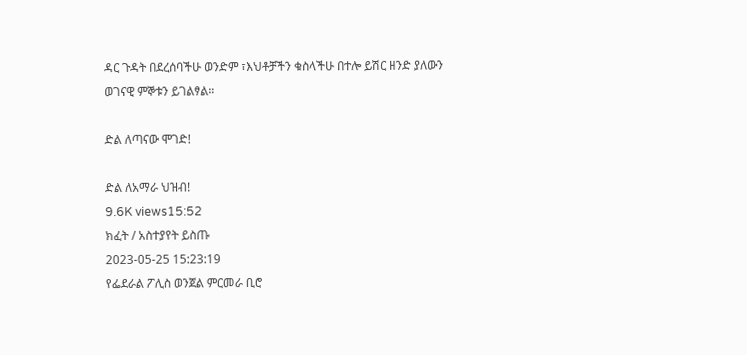ዳር ጉዳት በደረሰባችሁ ወንድም ፣እህቶቻችን ቁስላችሁ በተሎ ይሽር ዘንድ ያለውን ወገናዊ ምኞቱን ይገልፃል።

ድል ለጣናው ሞገድ!

ድል ለአማራ ህዝብ!
9.6K views15:52
ክፈት / አስተያየት ይስጡ
2023-05-25 15:23:19
የፌደራል ፖሊስ ወንጀል ምርመራ ቢሮ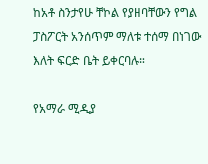ከአቶ ስንታየሁ ቸኮል የያዘባቸውን የግል ፓስፖርት አንሰጥም ማለቱ ተሰማ በነገው እለት ፍርድ ቤት ይቀርባሉ።

የአማራ ሚዲያ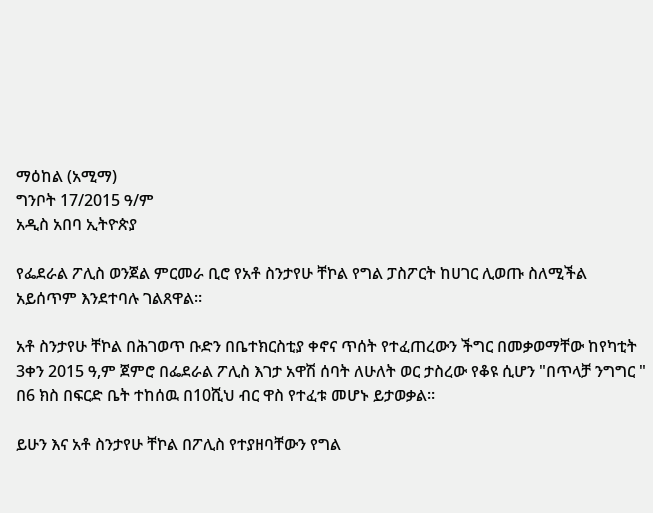ማዕከል (አሚማ)
ግንቦት 17/2015 ዓ/ም
አዲስ አበባ ኢትዮጵያ

የፌደራል ፖሊስ ወንጀል ምርመራ ቢሮ የአቶ ስንታየሁ ቸኮል የግል ፓስፖርት ከሀገር ሊወጡ ስለሚችል አይሰጥም እንደተባሉ ገልጸዋል።

አቶ ስንታየሁ ቸኮል በሕገወጥ ቡድን በቤተክርስቲያ ቀኖና ጥሰት የተፈጠረውን ችግር በመቃወማቸው ከየካቲት 3ቀን 2015 ዓ,ም ጀምሮ በፌደራል ፖሊስ እገታ አዋሽ ሰባት ለሁለት ወር ታስረው የቆዩ ሲሆን "በጥላቻ ንግግር " በ6 ክስ በፍርድ ቤት ተከሰዉ በ10ሺህ ብር ዋስ የተፈቱ መሆኑ ይታወቃል።

ይሁን እና አቶ ስንታየሁ ቸኮል በፖሊስ የተያዘባቸውን የግል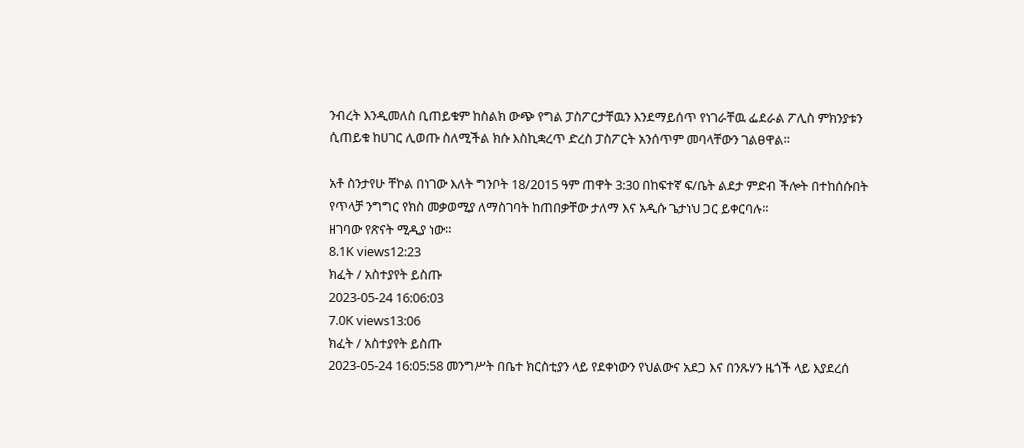ንብረት እንዲመለስ ቢጠይቁም ከስልክ ውጭ የግል ፓስፖርታቸዉን እንደማይሰጥ የነገራቸዉ ፌደራል ፖሊስ ምክንያቱን ሲጠይቁ ከሀገር ሊወጡ ስለሚችል ክሱ እስኪቋረጥ ድረስ ፓስፖርት አንሰጥም መባላቸውን ገልፀዋል።

አቶ ስንታየሁ ቸኮል በነገው እለት ግንቦት 18/2015 ዓም ጠዋት 3:30 በከፍተኛ ፍ/ቤት ልደታ ምድብ ችሎት በተከሰሱበት የጥላቻ ንግግር የክስ መቃወሚያ ለማስገባት ከጠበቃቸው ታለማ እና አዲሱ ጌታነህ ጋር ይቀርባሉ።
ዘገባው የጽናት ሚዲያ ነው።
8.1K views12:23
ክፈት / አስተያየት ይስጡ
2023-05-24 16:06:03
7.0K views13:06
ክፈት / አስተያየት ይስጡ
2023-05-24 16:05:58 መንግሥት በቤተ ክርስቲያን ላይ የደቀነውን የህልውና አደጋ እና በንጹሃን ዜጎች ላይ እያደረሰ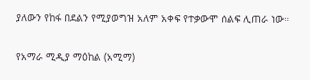ያለውን የከፋ በደልን የሚያወግዝ አለም አቀፍ የተቃውሞ ሰልፍ ሊጠራ ነው።

የአማራ ሚዲያ ማዕከል (አሚማ)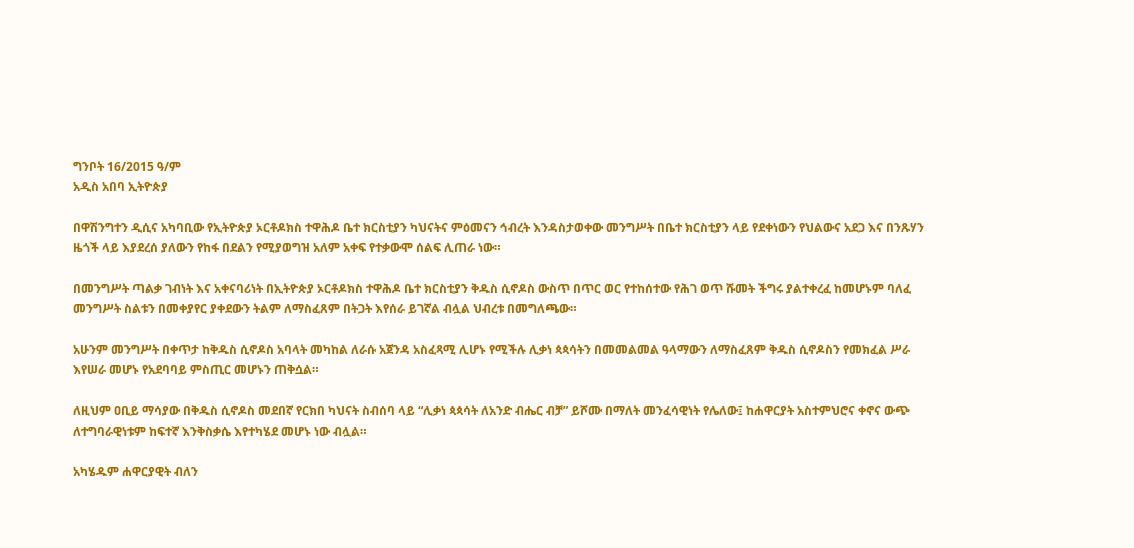ግንቦት 16/2015 ዓ/ም
አዲስ አበባ ኢትዮጵያ

በዋሽንግተን ዲሲና አካባቢው የኢትዮጵያ ኦርቶዶክስ ተዋሕዶ ቤተ ክርስቲያን ካህናትና ምዕመናን ኅብረት እንዳስታወቀው መንግሥት በቤተ ክርስቲያን ላይ የደቀነውን የህልውና አደጋ እና በንጹሃን ዜጎች ላይ እያደረሰ ያለውን የከፋ በደልን የሚያወግዝ አለም አቀፍ የተቃውሞ ሰልፍ ሊጠራ ነው።

በመንግሥት ጣልቃ ገብነት እና አቀናባሪነት በኢትዮጵያ ኦርቶዶክስ ተዋሕዶ ቤተ ክርስቲያን ቅዱስ ሲኖዶስ ውስጥ በጥር ወር የተከሰተው የሕገ ወጥ ሹመት ችግሩ ያልተቀረፈ ከመሆኑም ባለፈ መንግሥት ስልቱን በመቀያየር ያቀደውን ትልም ለማስፈጸም በትጋት እየሰራ ይገኛል ብሏል ህብረቱ በመግለጫው።

አሁንም መንግሥት በቀጥታ ከቅዱስ ሲኖዶስ አባላት መካከል ለራሱ አጀንዳ አስፈጻሚ ሊሆኑ የሚችሉ ሊቃነ ጳጳሳትን በመመልመል ዓላማውን ለማስፈጸም ቅዱስ ሲኖዶስን የመክፈል ሥራ እየሠራ መሆኑ የአደባባይ ምስጢር መሆኑን ጠቅሷል።

ለዚህም ዐቢይ ማሳያው በቅዱስ ሲኖዶስ መደበኛ የርክበ ካህናት ስብሰባ ላይ “ሊቃነ ጳጳሳት ለአንድ ብሔር ብቻ” ይሾሙ በማለት መንፈሳዊነት የሌለው፤ ከሐዋርያት አስተምህሮና ቀኖና ውጭ ለተግባራዊነቱም ከፍተኛ እንቅስቃሴ እየተካሄደ መሆኑ ነው ብሏል።

አካሄዱም ሐዋርያዊት ብለን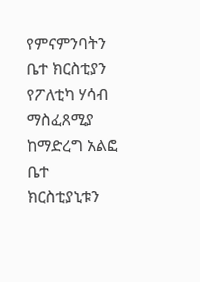የምናምንባትን ቤተ ክርስቲያን የፖለቲካ ሃሳብ ማስፈጸሚያ ከማድረግ አልፎ ቤተ ክርስቲያኒቱን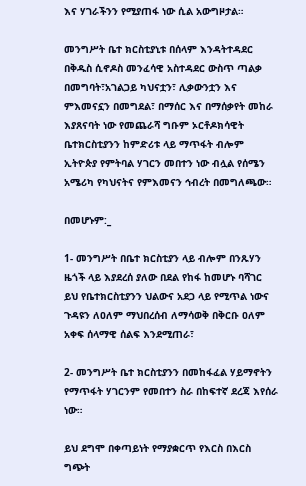እና ሃገራችንን የሚያጠፋ ነው ሲል አውግዞታል።

መንግሥት ቤተ ክርስቲያኒቱ በሰላም እንዳትተዳደር በቅዱስ ሲኖዶስ መንፈሳዊ አስተዳደር ውስጥ ጣልቃ በመግባት፣አገልጋይ ካህናቷን፣ ሊቃውንቷን እና ምእመናኗን በመግደል፣ በማሰር እና በማሰቃየት መከራ እያጸናባት ነው የመጨራሻ ግቡም ኦርቶዶክሳዊት ቤተክርስቲያንን ከምድሪቱ ላይ ማጥፋት ብሎም ኢትዮጵያ የምትባል ሃገርን መበተን ነው ብሏል የሰሜን አሜሪካ የካህናትና የምእመናን ኅብረት በመግለጫው።

በመሆኑም:_

1- መንግሥት በቤተ ክርስቲያን ላይ ብሎም በንጹሃን ዜጎች ላይ እያደረሰ ያለው በደል የከፋ ከመሆኑ ባሻገር ይህ የቤተክርስቲያንን ህልውና አደጋ ላይ የሚጥል ነውና ጉዳዩን ለዐለም ማህበረሰብ ለማሳወቅ በቅርቡ ዐለም አቀፍ ሰላማዊ ሰልፍ እንደሚጠራ፣

2- መንግሥት ቤተ ክርስቲያንን በመከፋፈል ሃይማኖትን የማጥፋት ሃገርንም የመበተን ስራ በከፍተኛ ደረጃ እየሰራ ነው።

ይህ ደግሞ በቀጣይነት የማያቋርጥ የእርስ በእርስ ግጭት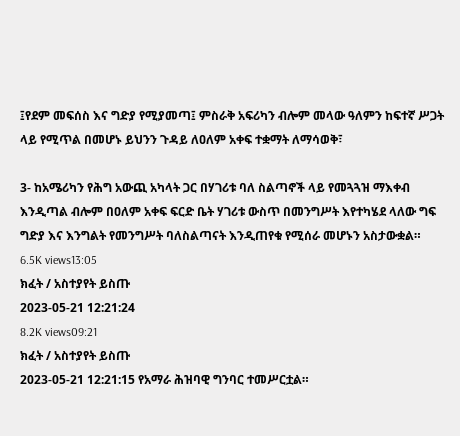፤የደም መፍሰስ እና ግድያ የሚያመጣ፤ ምስራቅ አፍሪካን ብሎም መላው ዓለምን ከፍተኛ ሥጋት ላይ የሚጥል በመሆኑ ይህንን ጉዳይ ለዐለም አቀፍ ተቋማት ለማሳወቅ፣

3- ከአሜሪካን የሕግ አውጪ አካላት ጋር በሃገሪቱ ባለ ስልጣኖች ላይ የመጓጓዝ ማእቀብ እንዲጣል ብሎም በዐለም አቀፍ ፍርድ ቤት ሃገሪቱ ውስጥ በመንግሥት እየተካሄደ ላለው ግፍ ግድያ እና እንግልት የመንግሥት ባለስልጣናት እንዲጠየቁ የሚሰራ መሆኑን አስታውቋል።
6.5K views13:05
ክፈት / አስተያየት ይስጡ
2023-05-21 12:21:24
8.2K views09:21
ክፈት / አስተያየት ይስጡ
2023-05-21 12:21:15 የአማራ ሕዝባዊ ግንባር ተመሥርቷል።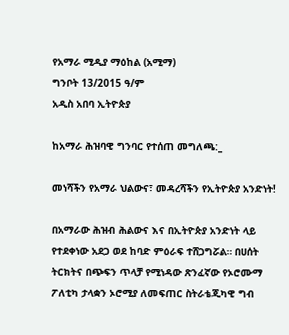የአማራ ሚዲያ ማዕከል (አሚማ)
ግንቦት 13/2015 ዓ/ም
አዲስ አበባ ኢትዮጵያ

ከአማራ ሕዝባዊ ግንባር የተሰጠ መግለጫ:_

መነሻችን የአማራ ህልውና፣ መዳረሻችን የኢትዮጵያ አንድነት!

በአማራው ሕዝብ ሕልውና እና በኢትዮጵያ አንድነት ላይ የተደቀነው አደጋ ወደ ከባድ ምዕራፍ ተሸጋግሯል። በሀሰት ትርክትና በጭፍን ጥላቻ የሚነዳው ጽንፈኛው የኦሮሙማ ፖለቲካ ታላቋን ኦሮሚያ ለመፍጠር ስትራቴጂካዊ ግብ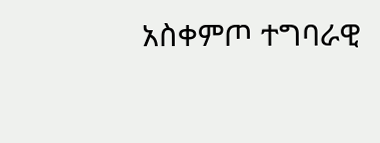አስቀምጦ ተግባራዊ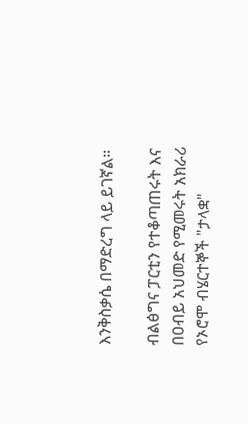እንቅስቃሴ በማድረግ ላይ ይገኛል።

ብልፅግና ፓርቲን የተቆጣጠሩት እና በዐብይ አህመድ የሚመሩት አክራሪ የኦሮሞ ብሄርተኞች "ታላቋ"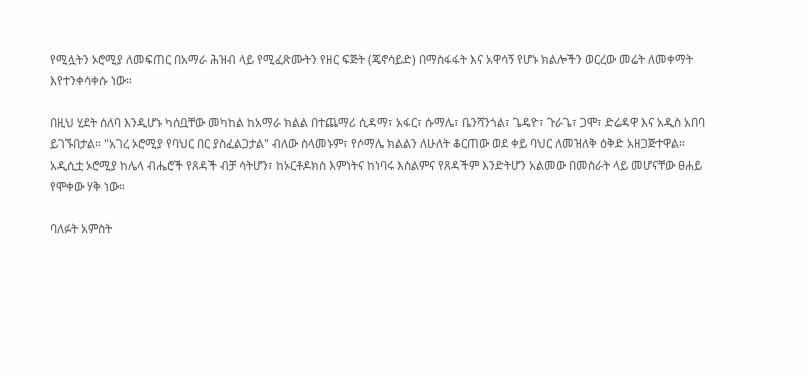የሚሏትን ኦሮሚያ ለመፍጠር በአማራ ሕዝብ ላይ የሚፈጽሙትን የዘር ፍጅት (ጄኖሳይድ) በማስፋፋት እና አዋሳኝ የሆኑ ክልሎችን ወርረው መሬት ለመቀማት እየተንቀሳቀሱ ነው።

በዚህ ሂደት ሰለባ እንዲሆኑ ካሰቧቸው መካከል ከአማራ ክልል በተጨማሪ ሲዳማ፣ አፋር፣ ሱማሌ፣ ቤንሻንጎል፣ ጌዴዮ፣ ጉራጌ፣ ጋሞ፣ ድሬዳዋ እና አዲስ አበባ ይገኙበታል። "አገረ ኦሮሚያ የባህር በር ያስፈልጋታል" ብለው ስላመኑም፣ የሶማሌ ክልልን ለሁለት ቆርጠው ወደ ቀይ ባህር ለመዝለቅ ዕቅድ አዘጋጅተዋል። አዲሲቷ ኦሮሚያ ከሌላ ብሔሮች የጸዳች ብቻ ሳትሆን፣ ከኦርቶዶክስ እምነትና ከነባሩ እስልምና የጸዳችም እንድትሆን አልመው በመስራት ላይ መሆናቸው ፀሐይ የሞቀው ሃቅ ነው።

ባለፉት አምስት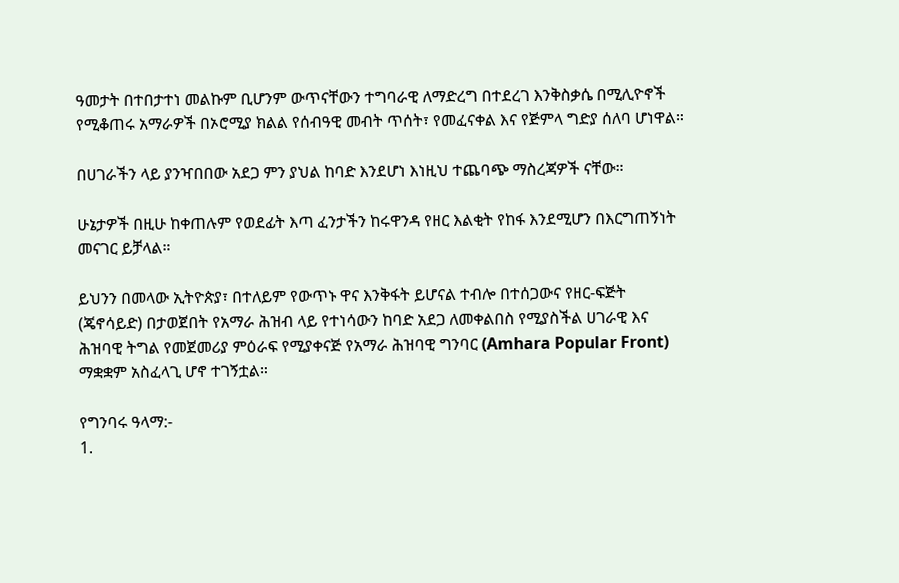ዓመታት በተበታተነ መልኩም ቢሆንም ውጥናቸውን ተግባራዊ ለማድረግ በተደረገ እንቅስቃሴ በሚሊዮኖች የሚቆጠሩ አማራዎች በኦሮሚያ ክልል የሰብዓዊ መብት ጥሰት፣ የመፈናቀል እና የጅምላ ግድያ ሰለባ ሆነዋል።

በሀገራችን ላይ ያንዣበበው አደጋ ምን ያህል ከባድ እንደሆነ እነዚህ ተጨባጭ ማስረጃዎች ናቸው።

ሁኔታዎች በዚሁ ከቀጠሉም የወደፊት እጣ ፈንታችን ከሩዋንዳ የዘር እልቂት የከፋ እንደሚሆን በእርግጠኝነት መናገር ይቻላል።

ይህንን በመላው ኢትዮጵያ፣ በተለይም የውጥኑ ዋና እንቅፋት ይሆናል ተብሎ በተሰጋውና የዘር-ፍጅት (ጄኖሳይድ) በታወጀበት የአማራ ሕዝብ ላይ የተነሳውን ከባድ አደጋ ለመቀልበስ የሚያስችል ሀገራዊ እና ሕዝባዊ ትግል የመጀመሪያ ምዕራፍ የሚያቀናጅ የአማራ ሕዝባዊ ግንባር (Amhara Popular Front) ማቋቋም አስፈላጊ ሆኖ ተገኝቷል።

የግንባሩ ዓላማ:-
1.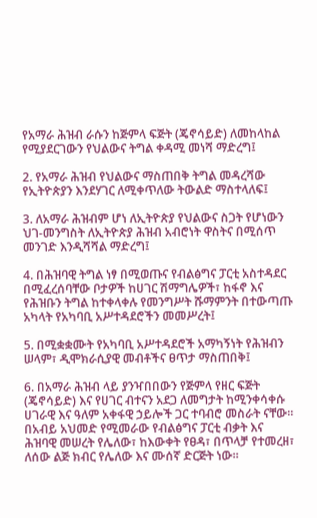የአማራ ሕዝብ ራሱን ከጅምላ ፍጅት (ጄኖሳይድ) ለመከላከል የሚያደርገውን የህልውና ትግል ቀዳሚ መነሻ ማድረግ፤

2. የአማራ ሕዝብ የህልውና ማስጠበቅ ትግል መዳረሻው የኢትዮጵያን እንደሃገር ለሚቀጥለው ትውልድ ማስተላለፍ፤

3. ለአማራ ሕዝብም ሆነ ለኢትዮጵያ የህልውና ስጋት የሆነውን ህገ-መንግስት ለኢትዮጵያ ሕዝብ አብሮነት ዋስትና በሚሰጥ መንገድ እንዲሻሻል ማድረግ፤

4. በሕዝባዊ ትግል ነፃ በሚወጡና የብልፅግና ፓርቲ አስተዳደር በሚፈረሰባቸው ቦታዎች ከሀገር ሽማግሌዎች፣ ከፋኖ እና የሕዝቡን ትግል ከተቀላቀሉ የመንግሥት ሹማምንት በተውጣጡ አካላት የአካባቢ አሥተዳደሮችን መመሥረት፤

5. በሚቋቋሙት የአካባቢ አሥተዳደሮች አማካኝነት የሕዝብን ሠላም፣ ዲሞክራሲያዊ መብቶችና ፀጥታ ማስጠበቅ፤

6. በአማራ ሕዝብ ላይ ያንዣበበውን የጅምላ የዘር ፍጅት (ጄኖሳይድ) እና የሀገር ብተናን አደጋ ለመግታት ከሚንቀሳቀሱ ሀገራዊ እና ዓለም አቀፋዊ ኃይሎች ጋር ተባብሮ መስራት ናቸው።
በአብይ አህመድ የሚመራው የብልፅግና ፓርቲ ብቃት እና ሕዝባዊ መሠረት የሌለው፣ ከእውቀት የፀዳ፣ በጥላቻ የተመረዘ፣ ለሰው ልጅ ክብር የሌለው እና ሙሰኛ ድርጅት ነው።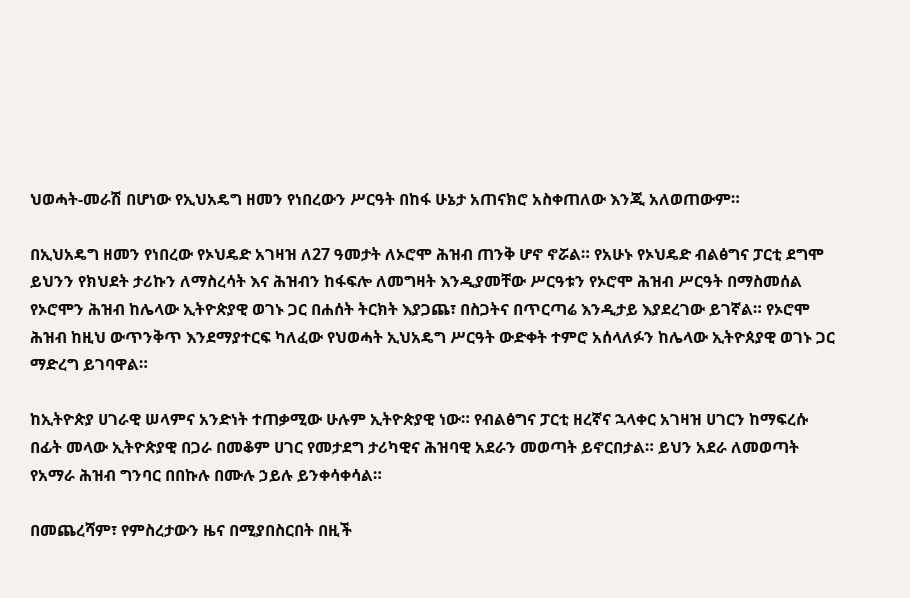ህወሓት-መራሽ በሆነው የኢህአዴግ ዘመን የነበረውን ሥርዓት በከፋ ሁኔታ አጠናክሮ አስቀጠለው እንጂ አለወጠውም።

በኢህአዴግ ዘመን የነበረው የኦህዴድ አገዛዝ ለ27 ዓመታት ለኦሮሞ ሕዝብ ጠንቅ ሆኖ ኖሯል። የአሁኑ የኦህዴድ ብልፅግና ፓርቲ ደግሞ ይህንን የክህደት ታሪኩን ለማስረሳት እና ሕዝብን ከፋፍሎ ለመግዛት እንዲያመቸው ሥርዓቱን የኦሮሞ ሕዝብ ሥርዓት በማስመሰል የኦሮሞን ሕዝብ ከሌላው ኢትዮጵያዊ ወገኑ ጋር በሐሰት ትርክት እያጋጨ፣ በስጋትና በጥርጣሬ እንዲታይ እያደረገው ይገኛል። የኦሮሞ ሕዝብ ከዚህ ውጥንቅጥ እንደማያተርፍ ካለፈው የህወሓት ኢህአዴግ ሥርዓት ውድቀት ተምሮ አሰላለፉን ከሌላው ኢትዮጰያዊ ወገኑ ጋር ማድረግ ይገባዋል።

ከኢትዮጵያ ሀገራዊ ሠላምና አንድነት ተጠቃሚው ሁሉም ኢትዮጵያዊ ነው። የብልፅግና ፓርቲ ዘረኛና ኋላቀር አገዛዝ ሀገርን ከማፍረሱ በፊት መላው ኢትዮጵያዊ በጋራ በመቆም ሀገር የመታደግ ታሪካዊና ሕዝባዊ አደራን መወጣት ይኖርበታል። ይህን አደራ ለመወጣት የአማራ ሕዝብ ግንባር በበኩሉ በሙሉ ኃይሉ ይንቀሳቀሳል።

በመጨረሻም፣ የምስረታውን ዜና በሚያበስርበት በዚች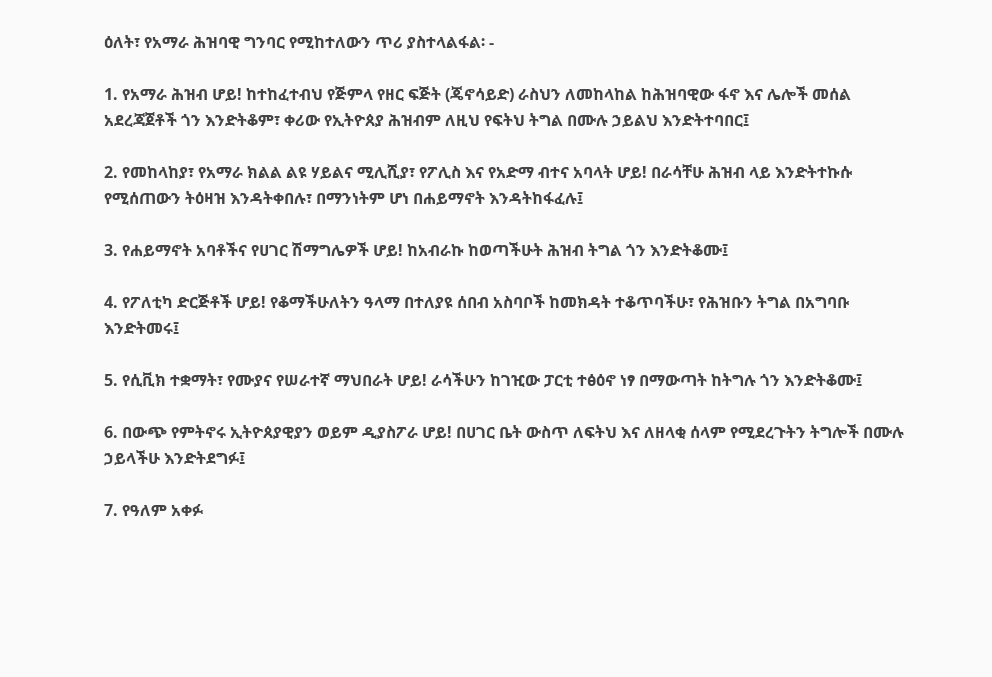ዕለት፣ የአማራ ሕዝባዊ ግንባር የሚከተለውን ጥሪ ያስተላልፋል፡ -

1. የአማራ ሕዝብ ሆይ! ከተከፈተብህ የጅምላ የዘር ፍጅት (ጄኖሳይድ) ራስህን ለመከላከል ከሕዝባዊው ፋኖ እና ሌሎች መሰል አደረጃጀቶች ጎን እንድትቆም፣ ቀሪው የኢትዮጰያ ሕዝብም ለዚህ የፍትህ ትግል በሙሉ ኃይልህ እንድትተባበር፤

2. የመከላከያ፣ የአማራ ክልል ልዩ ሃይልና ሚሊሺያ፣ የፖሊስ እና የአድማ ብተና አባላት ሆይ! በራሳቸሁ ሕዝብ ላይ እንድትተኩሱ የሚሰጠውን ትዕዛዝ እንዳትቀበሉ፣ በማንነትም ሆነ በሐይማኖት እንዳትከፋፈሉ፤

3. የሐይማኖት አባቶችና የሀገር ሽማግሌዎች ሆይ! ከአብራኩ ከወጣችሁት ሕዝብ ትግል ጎን እንድትቆሙ፤

4. የፖለቲካ ድርጅቶች ሆይ! የቆማችሁለትን ዓላማ በተለያዩ ሰበብ አስባቦች ከመክዳት ተቆጥባችሁ፣ የሕዝቡን ትግል በአግባቡ እንድትመሩ፤

5. የሲቪክ ተቋማት፣ የሙያና የሠራተኛ ማህበራት ሆይ! ራሳችሁን ከገዢው ፓርቲ ተፅዕኖ ነፃ በማውጣት ከትግሉ ጎን እንድትቆሙ፤

6. በውጭ የምትኖሩ ኢትዮጰያዊያን ወይም ዲያስፖራ ሆይ! በሀገር ቤት ውስጥ ለፍትህ እና ለዘላቂ ሰላም የሚደረጉትን ትግሎች በሙሉ ኃይላችሁ እንድትደግፉ፤

7. የዓለም አቀፉ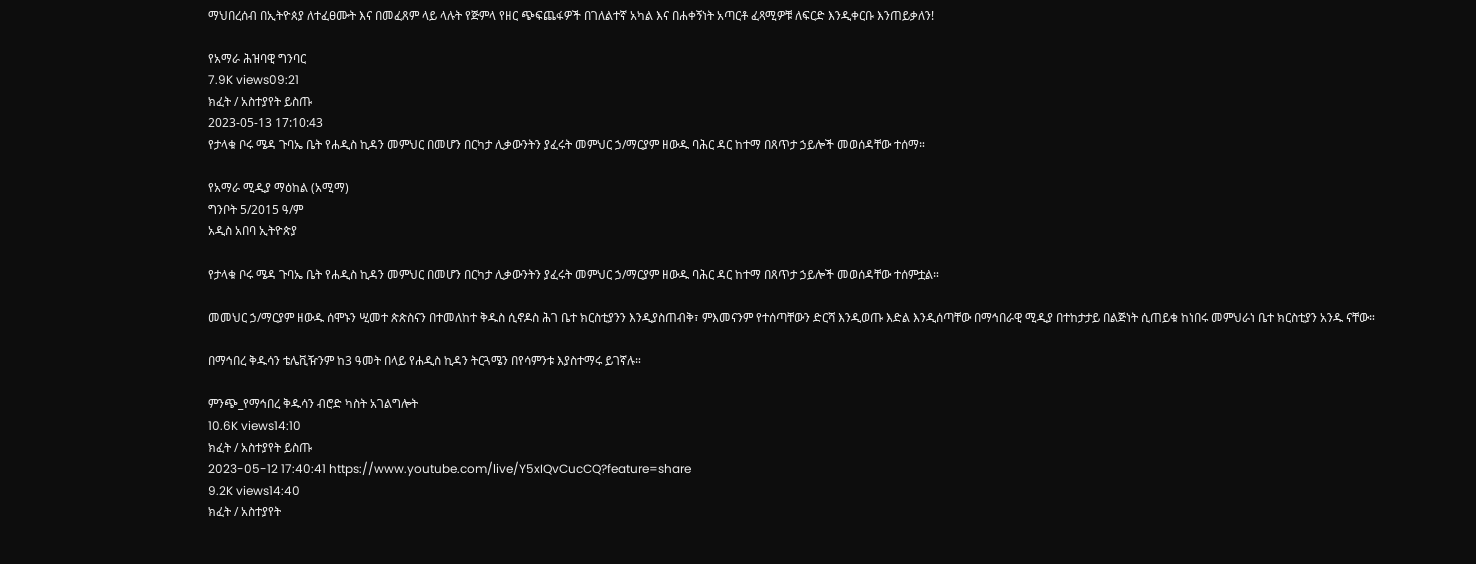ማህበረሰብ በኢትዮጰያ ለተፈፀሙት እና በመፈጸም ላይ ላሉት የጅምላ የዘር ጭፍጨፋዎች በገለልተኛ አካል እና በሐቀኝነት አጣርቶ ፈጻሚዎቹ ለፍርድ እንዲቀርቡ እንጠይቃለን!

የአማራ ሕዝባዊ ግንባር
7.9K views09:21
ክፈት / አስተያየት ይስጡ
2023-05-13 17:10:43
የታላቁ ቦሩ ሜዳ ጉባኤ ቤት የሐዲስ ኪዳን መምህር በመሆን በርካታ ሊቃውንትን ያፈሩት መምህር ኃ/ማርያም ዘውዱ ባሕር ዳር ከተማ በጸጥታ ኃይሎች መወሰዳቸው ተሰማ።

የአማራ ሚዲያ ማዕከል (አሚማ)
ግንቦት 5/2015 ዓ/ም
አዲስ አበባ ኢትዮጵያ

የታላቁ ቦሩ ሜዳ ጉባኤ ቤት የሐዲስ ኪዳን መምህር በመሆን በርካታ ሊቃውንትን ያፈሩት መምህር ኃ/ማርያም ዘውዱ ባሕር ዳር ከተማ በጸጥታ ኃይሎች መወሰዳቸው ተሰምቷል።

መመህር ኃ/ማርያም ዘውዱ ሰሞኑን ሢመተ ጵጵስናን በተመለከተ ቅዱስ ሲኖዶስ ሕገ ቤተ ክርስቲያንን እንዲያስጠብቅ፣ ምእመናንም የተሰጣቸውን ድርሻ እንዲወጡ እድል እንዲሰጣቸው በማኅበራዊ ሚዲያ በተከታታይ በልጅነት ሲጠይቁ ከነበሩ መምህራነ ቤተ ክርስቲያን አንዱ ናቸው።

በማኅበረ ቅዱሳን ቴሌቪዥንም ከ3 ዓመት በላይ የሐዲስ ኪዳን ትርጓሜን በየሳምንቱ እያስተማሩ ይገኛሉ።

ምንጭ_የማኅበረ ቅዱሳን ብሮድ ካስት አገልግሎት
10.6K views14:10
ክፈት / አስተያየት ይስጡ
2023-05-12 17:40:41 https://www.youtube.com/live/Y5xIQvCucCQ?feature=share
9.2K views14:40
ክፈት / አስተያየት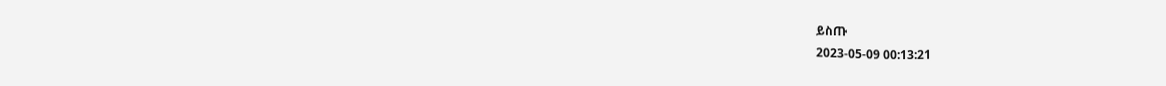ይስጡ
2023-05-09 00:13:21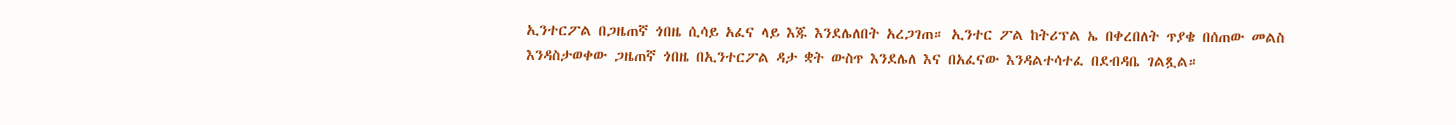ኢንተርፖል በጋዜጠኛ ጎበዜ ሲሳይ አፈና ላይ እጁ እንደሌለበት አረጋገጠ። ኢንተር ፖል ከትሪፕል ኤ በቀረበለት ጥያቄ በሰጠው መልስ እንዳስታወቀው ጋዜጠኛ ጎበዜ በኢንተርፖል ዳታ ቋት ውስጥ እንደሌለ እና በአፈናው እንዳልተሳተፈ በደብዳቤ ገልጿል።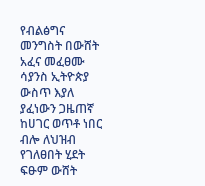የብልፅግና መንግስት በውሸት አፈና መፈፀሙ ሳያንስ ኢትዮጵያ ውስጥ እያለ ያፈነውን ጋዜጠኛ ከሀገር ወጥቶ ነበር ብሎ ለህዝብ የገለፀበት ሂደት ፍፁም ውሸት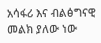አሳፋሪ እና ብልፅግናዊ መልክ ያለው ነው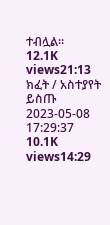ተብሏል።
12.1K views21:13
ክፈት / አስተያየት ይስጡ
2023-05-08 17:29:37
10.1K views14:29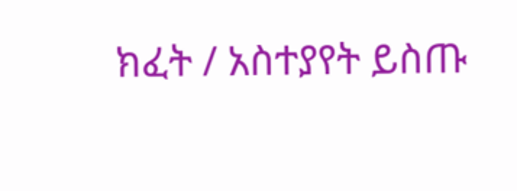ክፈት / አስተያየት ይስጡ